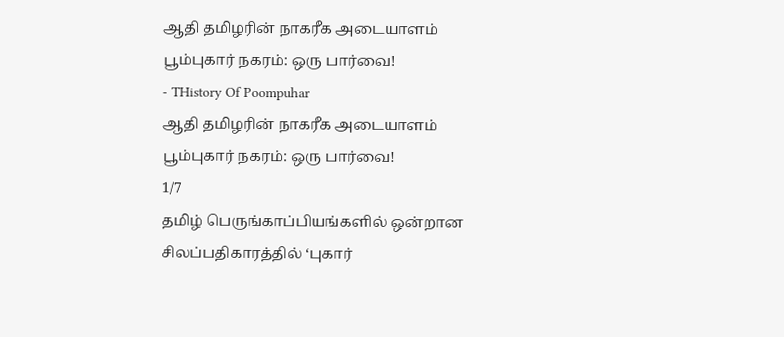ஆதி தமிழரின் நாகரீக அடையாளம் பூம்புகார் நகரம்: ஒரு பார்வை!
- THistory Of Poompuhar
ஆதி தமிழரின் நாகரீக அடையாளம் பூம்புகார் நகரம்: ஒரு பார்வை!
1/7
தமிழ் பெருங்காப்பியங்களில் ஒன்றான சிலப்பதிகாரத்தில் ‘புகார்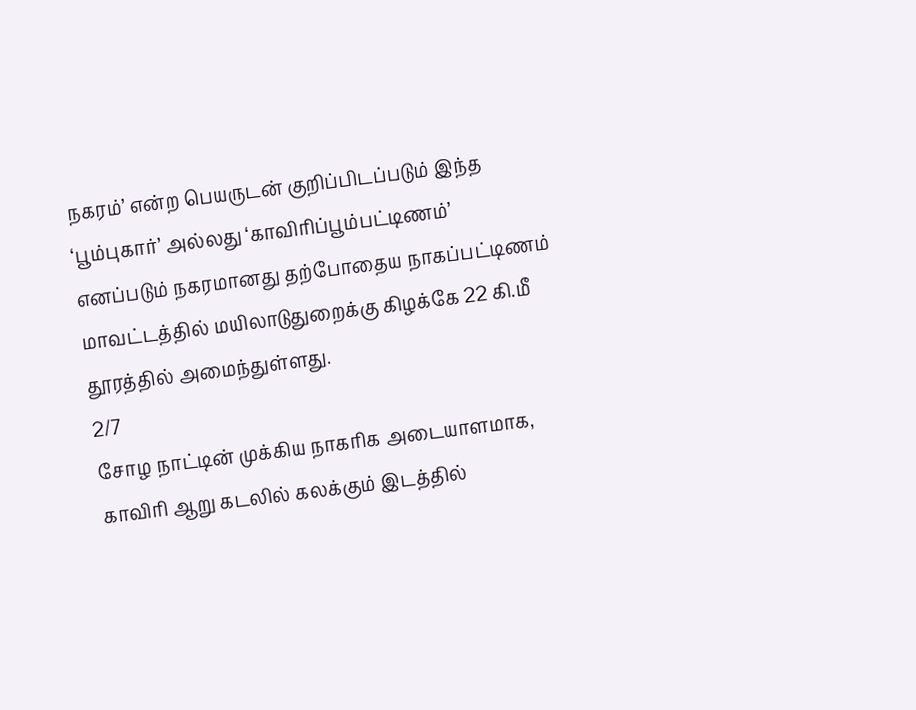நகரம்’ என்ற பெயருடன் குறிப்பிடப்படும் இந்த ‘பூம்புகார்’ அல்லது ‘காவிரிப்பூம்பட்டிணம்’ எனப்படும் நகரமானது தற்போதைய நாகப்பட்டிணம் மாவட்டத்தில் மயிலாடுதுறைக்கு கிழக்கே 22 கி.மீ தூரத்தில் அமைந்துள்ளது.
2/7
சோழ நாட்டின் முக்கிய நாகரிக அடையாளமாக, காவிரி ஆறு கடலில் கலக்கும் இடத்தில்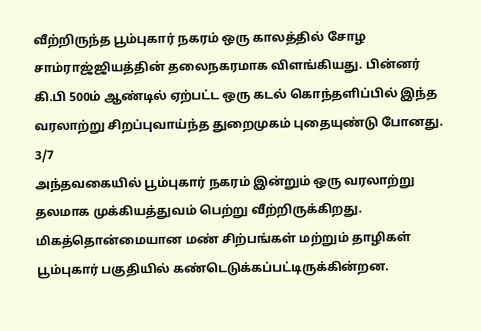வீற்றிருந்த பூம்புகார் நகரம் ஒரு காலத்தில் சோழ சாம்ராஜ்ஜியத்தின் தலைநகரமாக விளங்கியது. பின்னர் கி.பி 500ம் ஆண்டில் ஏற்பட்ட ஒரு கடல் கொந்தளிப்பில் இந்த வரலாற்று சிறப்புவாய்ந்த துறைமுகம் புதையுண்டு போனது.
3/7
அந்தவகையில் பூம்புகார் நகரம் இன்றும் ஒரு வரலாற்று தலமாக முக்கியத்துவம் பெற்று வீற்றிருக்கிறது. மிகத்தொன்மையான மண் சிற்பங்கள் மற்றும் தாழிகள் பூம்புகார் பகுதியில் கண்டெடுக்கப்பட்டிருக்கின்றன.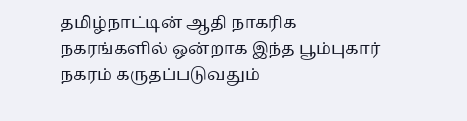தமிழ்நாட்டின் ஆதி நாகரிக நகரங்களில் ஒன்றாக இந்த பூம்புகார் நகரம் கருதப்படுவதும்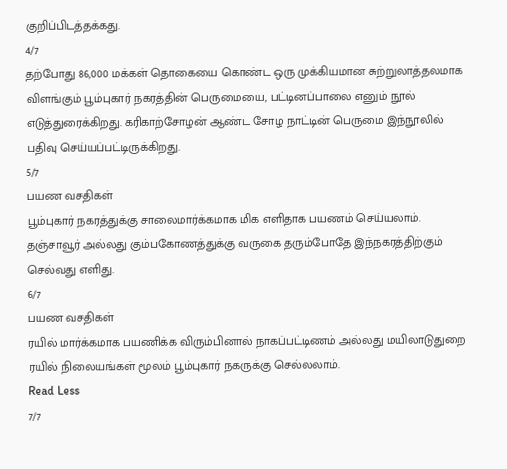குறிப்பிடத்தக்கது.
4/7
தற்போது 86,000 மக்கள் தொகையை கொண்ட ஒரு முக்கியமான சுற்றுலாத்தலமாக விளங்கும் பூம்புகார் நகரத்தின் பெருமையை, பட்டினப்பாலை எனும் நூல் எடுத்துரைக்கிறது. கரிகாற்சோழன் ஆண்ட சோழ நாட்டின் பெருமை இந்நூலில் பதிவு செய்யப்பட்டிருக்கிறது.
5/7
பயண வசதிகள்
பூம்புகார் நகரத்துக்கு சாலைமார்க்கமாக மிக எளிதாக பயணம் செய்யலாம். தஞ்சாவூர் அல்லது கும்பகோணத்துக்கு வருகை தரும்போதே இந்நகரத்திற்கும் செல்வது எளிது.
6/7
பயண வசதிகள்
ரயில் மார்க்கமாக பயணிக்க விரும்பினால் நாகப்பட்டிணம் அல்லது மயிலாடுதுறை ரயில் நிலையங்கள் மூலம் பூம்புகார் நகருக்கு செல்லலாம்.
Read Less
7/7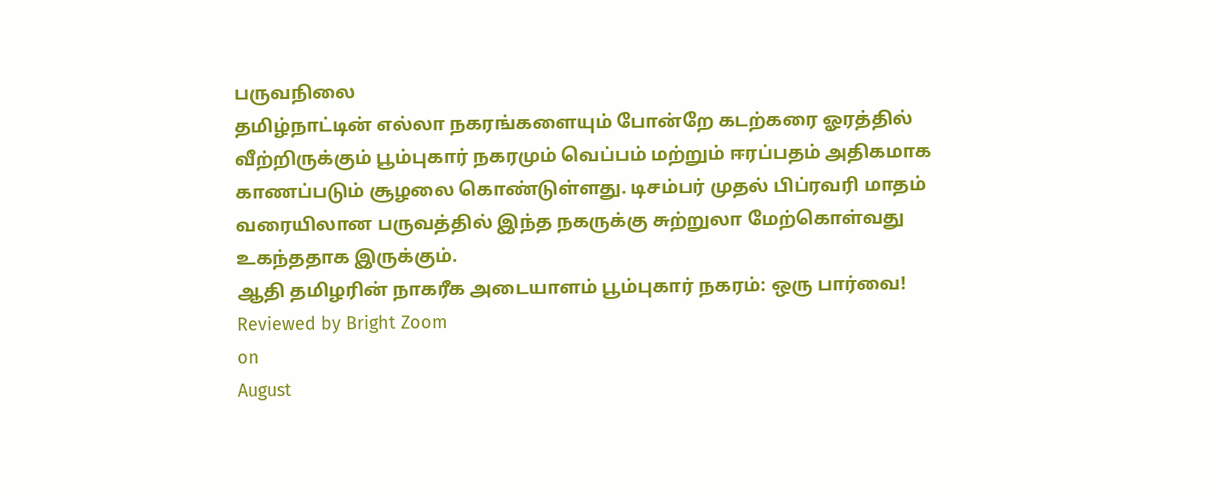பருவநிலை
தமிழ்நாட்டின் எல்லா நகரங்களையும் போன்றே கடற்கரை ஓரத்தில் வீற்றிருக்கும் பூம்புகார் நகரமும் வெப்பம் மற்றும் ஈரப்பதம் அதிகமாக காணப்படும் சூழலை கொண்டுள்ளது. டிசம்பர் முதல் பிப்ரவரி மாதம் வரையிலான பருவத்தில் இந்த நகருக்கு சுற்றுலா மேற்கொள்வது உகந்ததாக இருக்கும்.
ஆதி தமிழரின் நாகரீக அடையாளம் பூம்புகார் நகரம்: ஒரு பார்வை!
Reviewed by Bright Zoom
on
August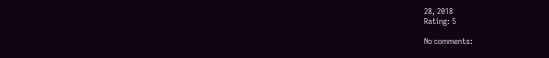28, 2018
Rating: 5

No comments: